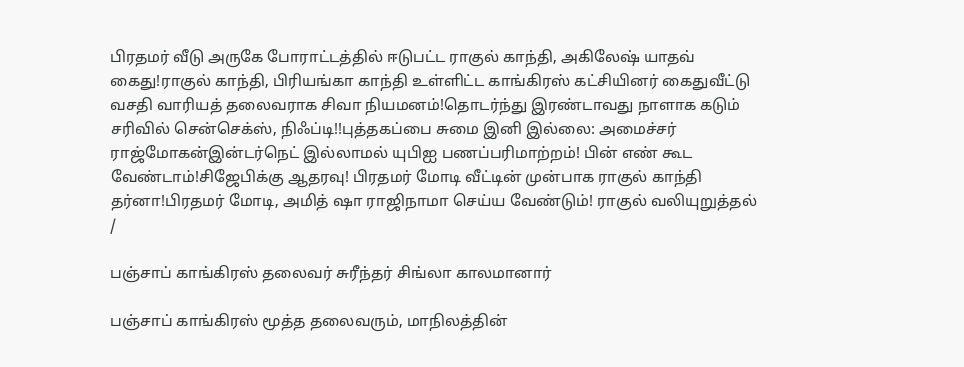பிரதமர் வீடு அருகே போராட்டத்தில் ஈடுபட்ட ராகுல் காந்தி, அகிலேஷ் யாதவ் கைது!ராகுல் காந்தி, பிரியங்கா காந்தி உள்ளிட்ட காங்கிரஸ் கட்சியினர் கைதுவீட்டு வசதி வாரியத் தலைவராக சிவா நியமனம்!தொடர்ந்து இரண்டாவது நாளாக கடும் சரிவில் சென்செக்ஸ், நிஃப்டி!!புத்தகப்பை சுமை இனி இல்லை: அமைச்சர் ராஜ்மோகன்இன்டர்நெட் இல்லாமல் யுபிஐ பணப்பரிமாற்றம்! பின் எண் கூட வேண்டாம்!சிஜேபிக்கு ஆதரவு! பிரதமர் மோடி வீட்டின் முன்பாக ராகுல் காந்தி தர்னா!பிரதமர் மோடி, அமித் ஷா ராஜிநாமா செய்ய வேண்டும்! ராகுல் வலியுறுத்தல்
/

பஞ்சாப் காங்கிரஸ் தலைவர் சுரீந்தர் சிங்லா காலமானார்

பஞ்சாப் காங்கிரஸ் மூத்த தலைவரும், மாநிலத்தின்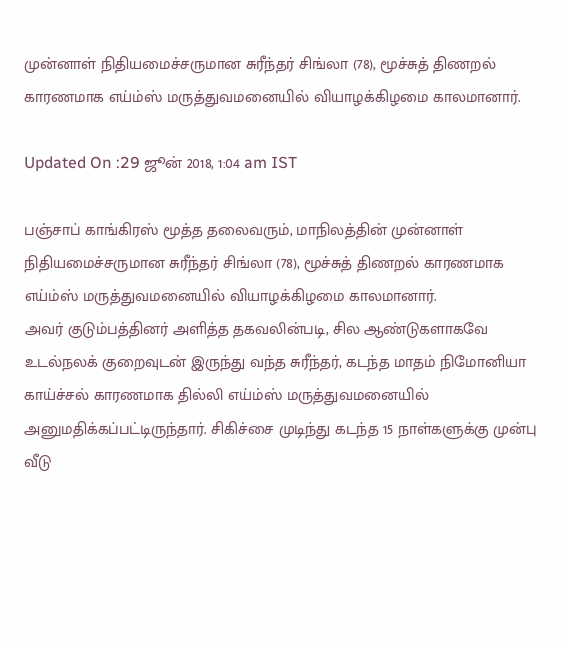முன்னாள் நிதியமைச்சருமான சுரீந்தர் சிங்லா (78), மூச்சுத் திணறல் காரணமாக எய்ம்ஸ் மருத்துவமனையில் வியாழக்கிழமை காலமானார்.

Updated On :29 ஜூன் 2018, 1:04 am IST

பஞ்சாப் காங்கிரஸ் மூத்த தலைவரும், மாநிலத்தின் முன்னாள் நிதியமைச்சருமான சுரீந்தர் சிங்லா (78), மூச்சுத் திணறல் காரணமாக எய்ம்ஸ் மருத்துவமனையில் வியாழக்கிழமை காலமானார்.
அவர் குடும்பத்தினர் அளித்த தகவலின்படி, சில ஆண்டுகளாகவே உடல்நலக் குறைவுடன் இருந்து வந்த சுரீந்தர், கடந்த மாதம் நிமோனியா காய்ச்சல் காரணமாக தில்லி எய்ம்ஸ் மருத்துவமனையில் அனுமதிக்கப்பட்டிருந்தார். சிகிச்சை முடிந்து கடந்த 15 நாள்களுக்கு முன்பு வீடு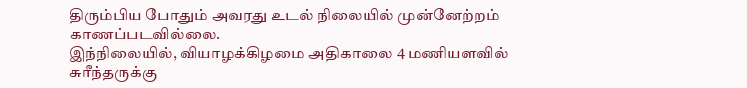திரும்பிய போதும் அவரது உடல் நிலையில் முன்னேற்றம் காணப்படவில்லை.
இந்நிலையில், வியாழக்கிழமை அதிகாலை 4 மணியளவில் சுரீந்தருக்கு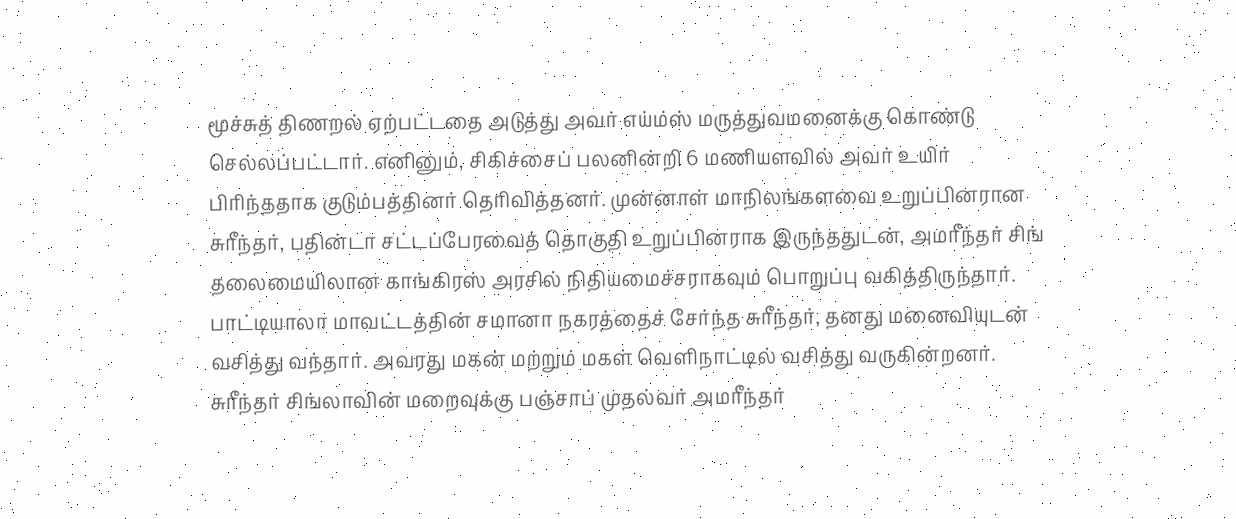மூச்சுத் திணறல் ஏற்பட்டதை அடுத்து அவர் எய்ம்ஸ் மருத்துவமனைக்கு கொண்டு செல்லப்பட்டார். எனினும், சிகிச்சைப் பலனின்றி 6 மணியளவில் அவர் உயிர் பிரிந்ததாக குடும்பத்தினர் தெரிவித்தனர். முன்னாள் மாநிலங்களவை உறுப்பினரான சுரீந்தர், பதின்டா சட்டப்பேரவைத் தொகுதி உறுப்பினராக இருந்ததுடன், அமரீந்தர் சிங் தலைமையிலான காங்கிரஸ் அரசில் நிதியமைச்சராகவும் பொறுப்பு வகித்திருந்தார். பாட்டியாலா மாவட்டத்தின் சமானா நகரத்தைச் சேர்ந்த சுரீந்தர், தனது மனைவியுடன் வசித்து வந்தார். அவரது மகன் மற்றும் மகள் வெளிநாட்டில் வசித்து வருகின்றனர்.
சுரீந்தர் சிங்லாவின் மறைவுக்கு பஞ்சாப் முதல்வர் அமரீந்தர்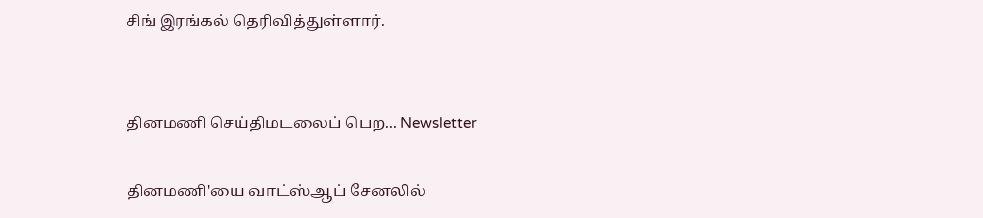சிங் இரங்கல் தெரிவித்துள்ளார்.


தினமணி செய்திமடலைப் பெற... Newsletter

தினமணி'யை வாட்ஸ்ஆப் சேனலில்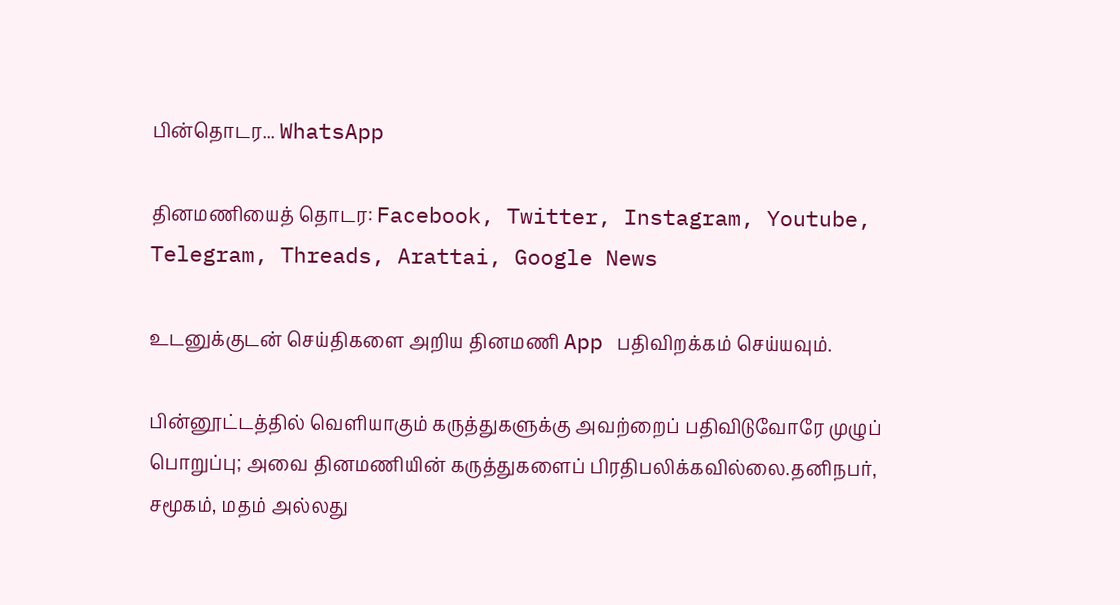பின்தொடர... WhatsApp

தினமணியைத் தொடர: Facebook, Twitter, Instagram, Youtube, Telegram, Threads, Arattai, Google News

உடனுக்குடன் செய்திகளை அறிய தினமணி App பதிவிறக்கம் செய்யவும்.

பின்னூட்டத்தில் வெளியாகும் கருத்துகளுக்கு அவற்றைப் பதிவிடுவோரே முழுப் பொறுப்பு; அவை தினமணியின் கருத்துகளைப் பிரதிபலிக்கவில்லை.தனிநபர், சமூகம், மதம் அல்லது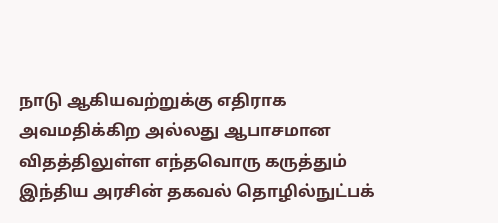நாடு ஆகியவற்றுக்கு எதிராக அவமதிக்கிற அல்லது ஆபாசமான விதத்திலுள்ள எந்தவொரு கருத்தும் இந்திய அரசின் தகவல் தொழில்நுட்பக்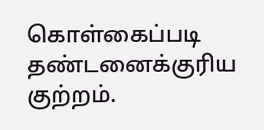கொள்கைப்படி தண்டனைக்குரிய குற்றம்.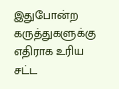இதுபோன்ற கருத்துகளுக்கு எதிராக உரிய சட்ட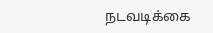நடவடிக்கை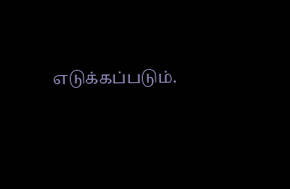எடுக்கப்படும்.